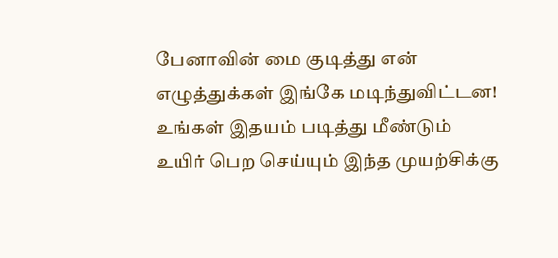பேனாவின் மை குடித்து என் எழுத்துக்கள் இங்கே மடிந்துவிட்டன! உங்கள் இதயம் படித்து மீண்டும் உயிர் பெற செய்யும் இந்த முயற்சிக்கு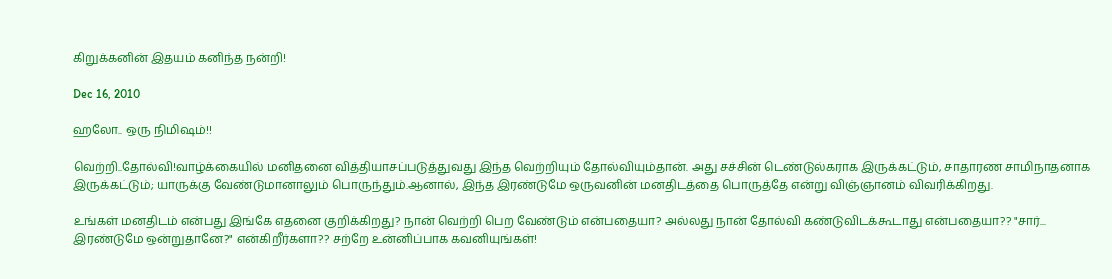கிறுக்கனின் இதயம் கனிந்த நன்றி!

Dec 16, 2010

ஹலோ.. ஒரு நிமிஷம்!!

வெற்றி..தோல்வி!வாழ்க்கையில் மனிதனை வித்தியாசப்படுத்துவது இந்த வெற்றியும் தோல்வியும்தான். அது சச்சின் டெண்டுல்கராக இருக்கட்டும், சாதாரண சாமிநாதனாக இருக்கட்டும்; யாருக்கு வேண்டுமானாலும் பொருந்தும்.ஆனால், இந்த இரண்டுமே ஒருவனின் மனதிடத்தை பொருத்தே என்று விஞ்ஞானம் விவரிக்கிறது.

உங்கள் மனதிடம் என்பது இங்கே எதனை குறிக்கிறது? நான் வெற்றி பெற வேண்டும் என்பதையா? அல்லது நான் தோல்வி கண்டுவிடக்கூடாது என்பதையா?? "சார்... இரண்டுமே ஒன்றுதானே?" என்கிறீர்களா?? சற்றே உன்னிப்பாக கவனியுங்கள்!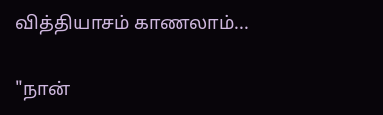வித்தியாசம் காணலாம்...

"நான்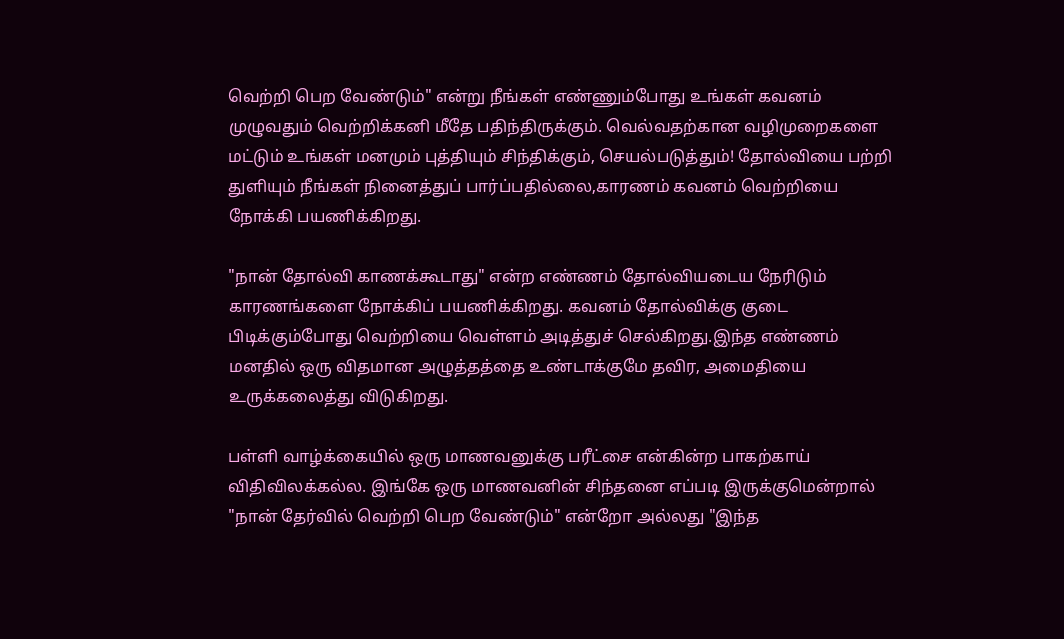வெற்றி பெற வேண்டும்" என்று நீங்கள் எண்ணும்போது உங்கள் கவனம் முழுவதும் வெற்றிக்கனி மீதே பதிந்திருக்கும். வெல்வதற்கான வழிமுறைகளை மட்டும் உங்கள் மனமும் புத்தியும் சிந்திக்கும், செயல்படுத்தும்! தோல்வியை பற்றி துளியும் நீங்கள் நினைத்துப் பார்ப்பதில்லை,காரணம் கவனம் வெற்றியை நோக்கி பயணிக்கிறது.

"நான் தோல்வி காணக்கூடாது" என்ற எண்ணம் தோல்வியடைய நேரிடும் காரணங்களை நோக்கிப் பயணிக்கிறது. கவனம் தோல்விக்கு குடை பிடிக்கும்போது வெற்றியை வெள்ளம் அடித்துச் செல்கிறது.இந்த எண்ணம் மனதில் ஒரு விதமான அழுத்தத்தை உண்டாக்குமே தவிர, அமைதியை உருக்கலைத்து விடுகிறது.

பள்ளி வாழ்க்கையில் ஒரு மாணவனுக்கு பரீட்சை என்கின்ற பாகற்காய் விதிவிலக்கல்ல. இங்கே ஒரு மாணவனின் சிந்தனை எப்படி இருக்குமென்றால் "நான் தேர்வில் வெற்றி பெற வேண்டும்" என்றோ அல்லது "இந்த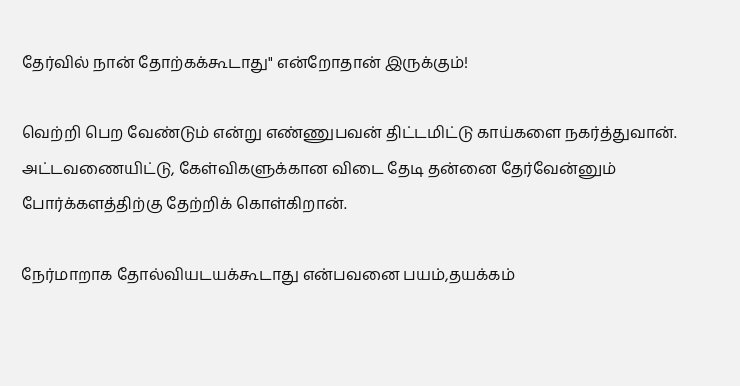தேர்வில் நான் தோற்கக்கூடாது" என்றோதான் இருக்கும்!

வெற்றி பெற வேண்டும் என்று எண்ணுபவன் திட்டமிட்டு காய்களை நகர்த்துவான். அட்டவணையிட்டு, கேள்விகளுக்கான விடை தேடி தன்னை தேர்வேன்னும் போர்க்களத்திற்கு தேற்றிக் கொள்கிறான்.

நேர்மாறாக தோல்வியடயக்கூடாது என்பவனை பயம்,தயக்கம்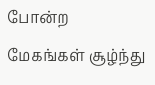போன்ற மேகங்கள் சூழ்ந்து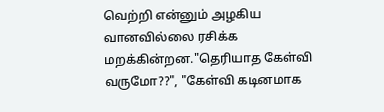வெற்றி என்னும் அழகிய வானவில்லை ரசிக்க மறக்கின்றன."தெரியாத கேள்வி வருமோ??", "கேள்வி கடினமாக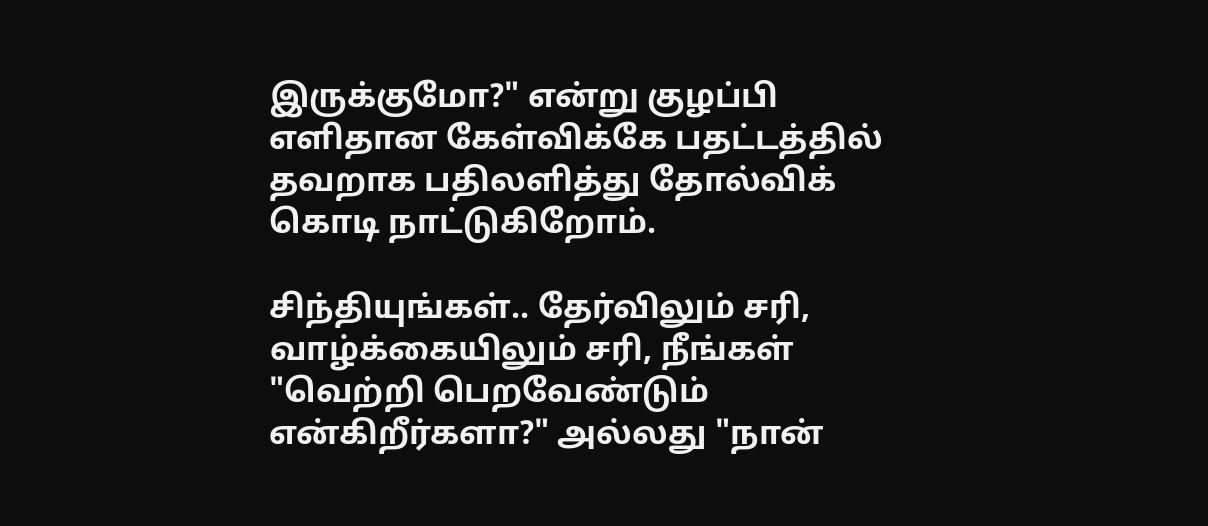இருக்குமோ?" என்று குழப்பி எளிதான கேள்விக்கே பதட்டத்தில் தவறாக பதிலளித்து தோல்விக் கொடி நாட்டுகிறோம்.

சிந்தியுங்கள்.. தேர்விலும் சரி, வாழ்க்கையிலும் சரி, நீங்கள் "வெற்றி பெறவேண்டும் என்கிறீர்களா?" அல்லது "நான்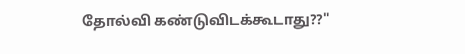தோல்வி கண்டுவிடக்கூடாது??"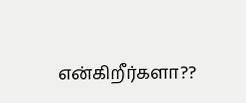என்கிறீர்களா??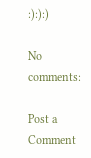:):):)

No comments:

Post a Comment